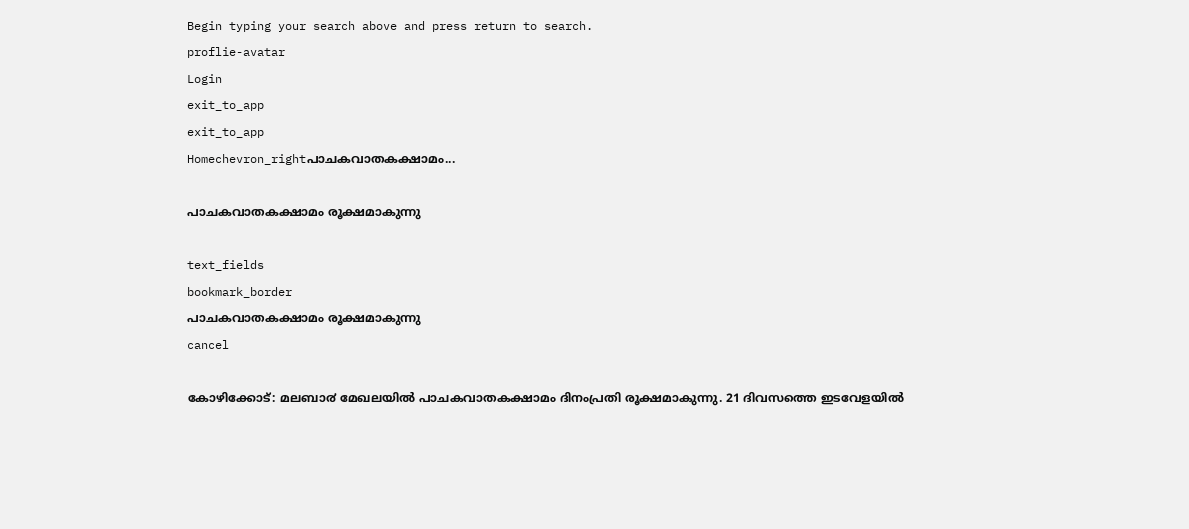Begin typing your search above and press return to search.
proflie-avatar
Login
exit_to_app
exit_to_app
Homechevron_rightപാചകവാതകക്ഷാമം...

പാചകവാതകക്ഷാമം രൂക്ഷമാകുന്നു

text_fields
bookmark_border
പാചകവാതകക്ഷാമം രൂക്ഷമാകുന്നു
cancel

കോഴിക്കോട്: മലബാ൪ മേഖലയിൽ പാചകവാതകക്ഷാമം ദിനംപ്രതി രൂക്ഷമാകുന്നു. 21 ദിവസത്തെ ഇടവേളയിൽ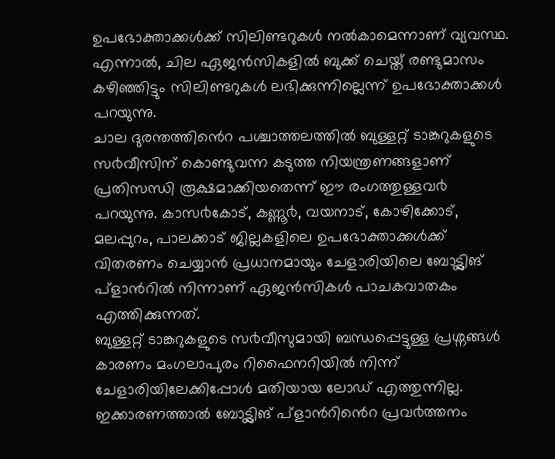ഉപഭോക്താക്കൾക്ക് സിലിണ്ടറുകൾ നൽകാമെന്നാണ് വ്യവസ്ഥ. എന്നാൽ, ചില ഏജൻസികളിൽ ബുക്ക് ചെയ്ത് രണ്ടുമാസം കഴിഞ്ഞിട്ടും സിലിണ്ടറുകൾ ലഭിക്കുന്നില്ലെന്ന് ഉപഭോക്താക്കൾ പറയുന്നു.
ചാല ദുരന്തത്തിൻെറ പശ്ചാത്തലത്തിൽ ബുള്ളറ്റ് ടാങ്കറുകളുടെ സ൪വീസിന് കൊണ്ടുവന്ന കടുത്ത നിയന്ത്രണങ്ങളാണ് പ്രതിസന്ധി രൂക്ഷമാക്കിയതെന്ന് ഈ രംഗത്തുള്ളവ൪ പറയുന്നു. കാസ൪കോട്, കണ്ണൂ൪, വയനാട്, കോഴിക്കോട്, മലപ്പുറം, പാലക്കാട് ജില്ലകളിലെ ഉപഭോക്താക്കൾക്ക് വിതരണം ചെയ്യാൻ പ്രധാനമായും ചേളാരിയിലെ ബോട്ട്ലിങ് പ്ളാൻറിൽ നിന്നാണ് ഏജൻസികൾ പാചകവാതകം എത്തിക്കുന്നത്.
ബുള്ളറ്റ് ടാങ്കറുകളുടെ സ൪വീസുമായി ബന്ധപ്പെട്ടുള്ള പ്രശ്നങ്ങൾ കാരണം മംഗലാപുരം റിഫൈനറിയിൽ നിന്ന് ചേളാരിയിലേക്കിപ്പോൾ മതിയായ ലോഡ് എത്തുന്നില്ല. ഇക്കാരണത്താൽ ബോട്ട്ലിങ് പ്ളാൻറിൻെറ പ്രവ൪ത്തനം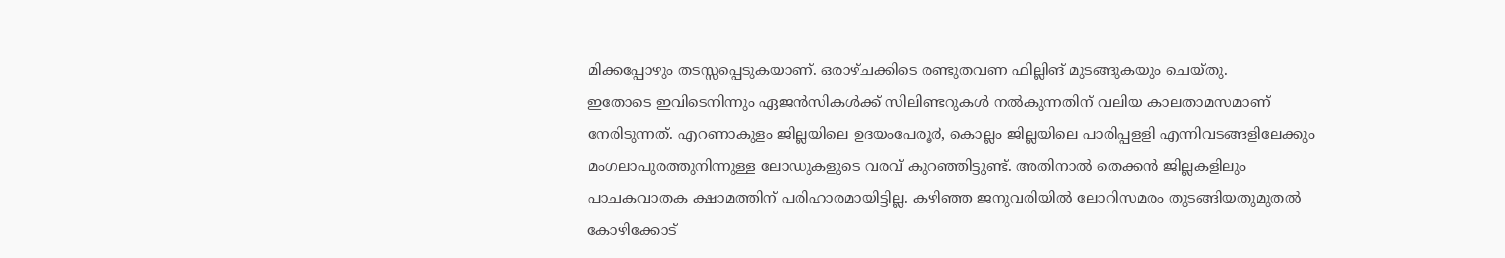മിക്കപ്പോഴും തടസ്സപ്പെടുകയാണ്. ഒരാഴ്ചക്കിടെ രണ്ടുതവണ ഫില്ലിങ് മുടങ്ങുകയും ചെയ്തു.
ഇതോടെ ഇവിടെനിന്നും ഏജൻസികൾക്ക് സിലിണ്ടറുകൾ നൽകുന്നതിന് വലിയ കാലതാമസമാണ് നേരിടുന്നത്. എറണാകുളം ജില്ലയിലെ ഉദയംപേരൂ൪, കൊല്ലം ജില്ലയിലെ പാരിപ്പളളി എന്നിവടങ്ങളിലേക്കും മംഗലാപുരത്തുനിന്നുള്ള ലോഡുകളുടെ വരവ് കുറഞ്ഞിട്ടുണ്ട്. അതിനാൽ തെക്കൻ ജില്ലകളിലും പാചകവാതക ക്ഷാമത്തിന് പരിഹാരമായിട്ടില്ല. കഴിഞ്ഞ ജനുവരിയിൽ ലോറിസമരം തുടങ്ങിയതുമുതൽ കോഴിക്കോട്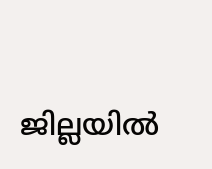ജില്ലയിൽ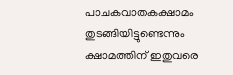പാചകവാതകക്ഷാമം തുടങ്ങിയിട്ടുണ്ടെന്നും ക്ഷാമത്തിന് ഇതുവരെ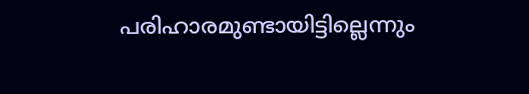പരിഹാരമുണ്ടായിട്ടില്ലെന്നും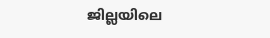ജില്ലയിലെ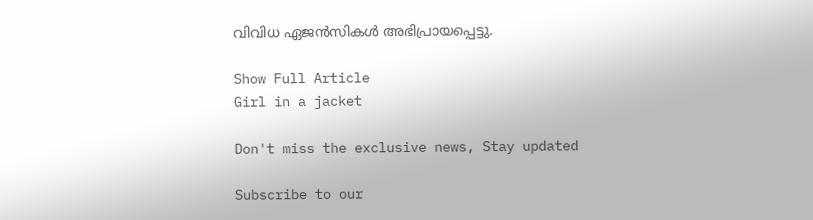വിവിധ ഏജൻസികൾ അഭിപ്രായപ്പെട്ടു.

Show Full Article
Girl in a jacket

Don't miss the exclusive news, Stay updated

Subscribe to our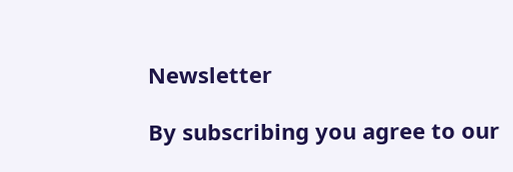Newsletter

By subscribing you agree to our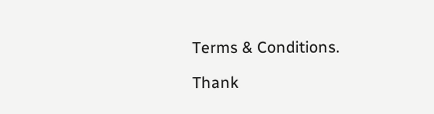Terms & Conditions.

Thank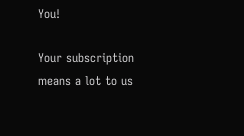You!

Your subscription means a lot to us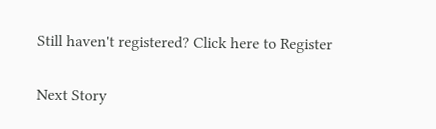Still haven't registered? Click here to Register

Next Story